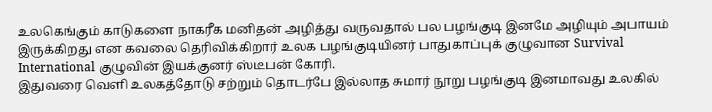உலகெங்கும் காடுகளை நாகரீக மனிதன் அழித்து வருவதால் பல பழங்குடி இனமே அழியும் அபாயம் இருக்கிறது என கவலை தெரிவிக்கிறார் உலக பழங்குடியினர் பாதுகாப்புக் குழுவான Survival International குழுவின் இயக்குனர் ஸ்டீபன் கோரி.
இதுவரை வெளி உலகத்தோடு சற்றும் தொடர்பே இல்லாத சுமார் நூறு பழங்குடி இனமாவது உலகில்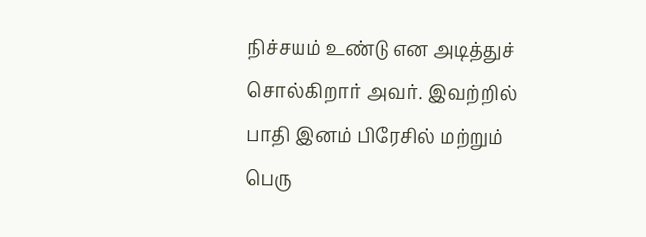நிச்சயம் உண்டு என அடித்துச் சொல்கிறார் அவர். இவற்றில் பாதி இனம் பிரேசில் மற்றும் பெரு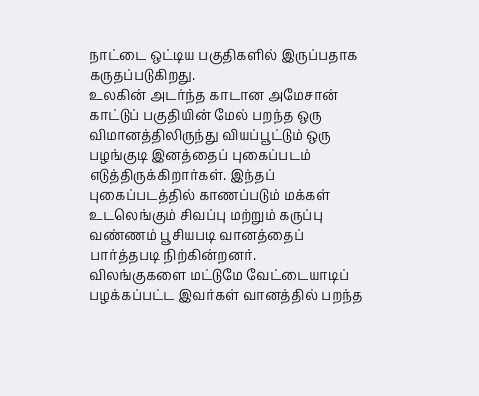நாட்டை ஒட்டிய பகுதிகளில் இருப்பதாக கருதப்படுகிறது.
உலகின் அடர்ந்த காடான அமேசான் காட்டுப் பகுதியின் மேல் பறந்த ஒரு விமானத்திலிருந்து வியப்பூட்டும் ஒரு பழங்குடி இனத்தைப் புகைப்படம் எடுத்திருக்கிறார்கள். இந்தப் புகைப்படத்தில் காணப்படும் மக்கள் உடலெங்கும் சிவப்பு மற்றும் கருப்பு வண்ணம் பூசியபடி வானத்தைப் பார்த்தபடி நிற்கின்றனர்.
விலங்குகளை மட்டுமே வேட்டையாடிப் பழக்கப்பட்ட இவர்கள் வானத்தில் பறந்த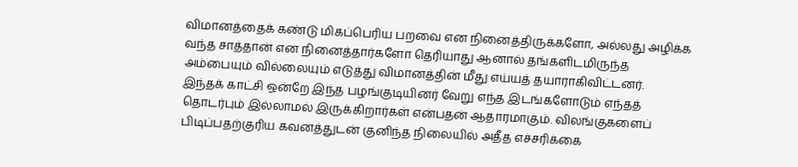விமானத்தைக் கண்டு மிகப்பெரிய பறவை என நினைத்திருக்களோ, அல்லது அழிக்க வந்த சாத்தான் என நினைத்தார்களோ தெரியாது ஆனால் தங்களிடமிருந்த அம்பையும் வில்லையும் எடுத்து விமானத்தின் மீது எய்யத் தயாராகிவிட்டனர்.
இந்தக் காட்சி ஒன்றே இந்த பழங்குடியினர் வேறு எந்த இடங்களோடும் எந்தத் தொடர்பும் இல்லாமல் இருக்கிறார்கள் என்பதன் ஆதாரமாகும். விலங்குகளைப் பிடிப்பதற்குரிய கவனத்துடன் குனிந்த நிலையில் அதீத எச்சரிக்கை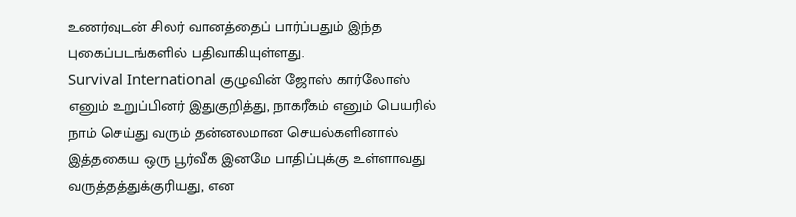உணர்வுடன் சிலர் வானத்தைப் பார்ப்பதும் இந்த புகைப்படங்களில் பதிவாகியுள்ளது.
Survival International குழுவின் ஜோஸ் கார்லோஸ் எனும் உறுப்பினர் இதுகுறித்து, நாகரீகம் எனும் பெயரில் நாம் செய்து வரும் தன்னலமான செயல்களினால் இத்தகைய ஒரு பூர்வீக இனமே பாதிப்புக்கு உள்ளாவது வருத்தத்துக்குரியது, என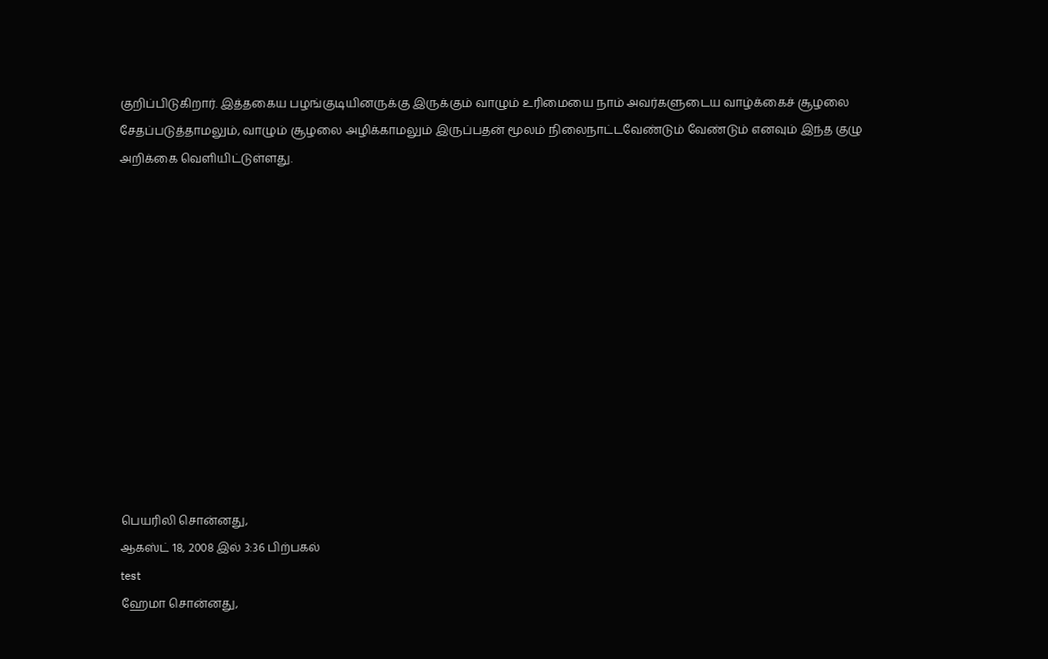குறிப்பிடுகிறார். இத்தகைய பழங்குடியினருக்கு இருக்கும் வாழும் உரிமையை நாம் அவர்களுடைய வாழ்க்கைச் சூழலை சேதப்படுத்தாமலும், வாழும் சூழலை அழிக்காமலும் இருப்பதன் மூலம் நிலைநாட்டவேண்டும் வேண்டும் எனவும் இந்த குழு அறிக்கை வெளியிட்டுள்ளது.












பெயரிலி சொன்னது,
ஆகஸ்ட் 18, 2008 இல் 3:36 பிற்பகல்
test
ஹேமா சொன்னது,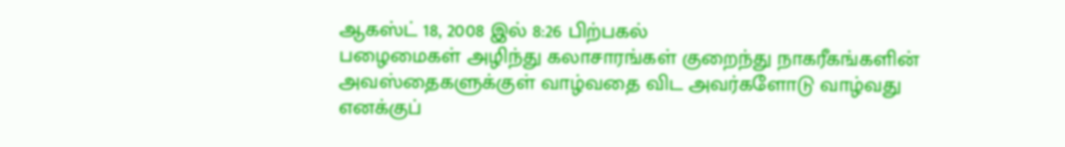ஆகஸ்ட் 18, 2008 இல் 8:26 பிற்பகல்
பழைமைகள் அழிந்து கலாசாரங்கள் குறைந்து நாகரீகங்களின் அவஸ்தைகளுக்குள் வாழ்வதை விட அவர்களோடு வாழ்வது எனக்குப்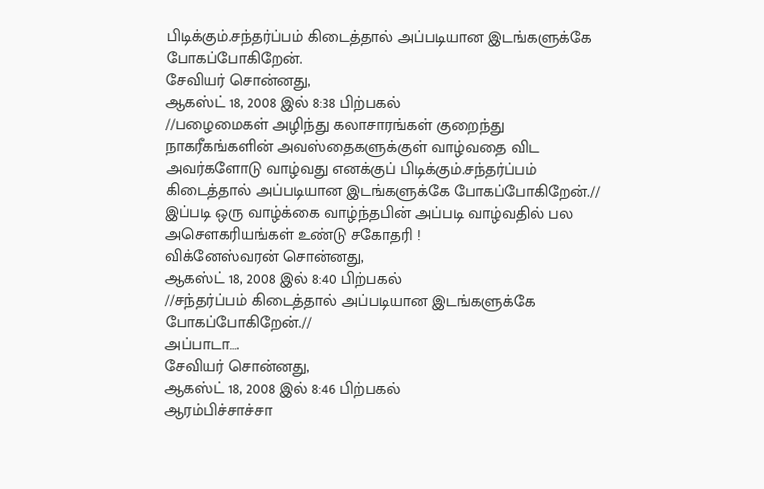பிடிக்கும்.சந்தர்ப்பம் கிடைத்தால் அப்படியான இடங்களுக்கே போகப்போகிறேன்.
சேவியர் சொன்னது,
ஆகஸ்ட் 18, 2008 இல் 8:38 பிற்பகல்
//பழைமைகள் அழிந்து கலாசாரங்கள் குறைந்து நாகரீகங்களின் அவஸ்தைகளுக்குள் வாழ்வதை விட அவர்களோடு வாழ்வது எனக்குப் பிடிக்கும்.சந்தர்ப்பம் கிடைத்தால் அப்படியான இடங்களுக்கே போகப்போகிறேன்.//
இப்படி ஒரு வாழ்க்கை வாழ்ந்தபின் அப்படி வாழ்வதில் பல அசௌகரியங்கள் உண்டு சகோதரி !
விக்னேஸ்வரன் சொன்னது,
ஆகஸ்ட் 18, 2008 இல் 8:40 பிற்பகல்
//சந்தர்ப்பம் கிடைத்தால் அப்படியான இடங்களுக்கே போகப்போகிறேன்.//
அப்பாடா….
சேவியர் சொன்னது,
ஆகஸ்ட் 18, 2008 இல் 8:46 பிற்பகல்
ஆரம்பிச்சாச்சா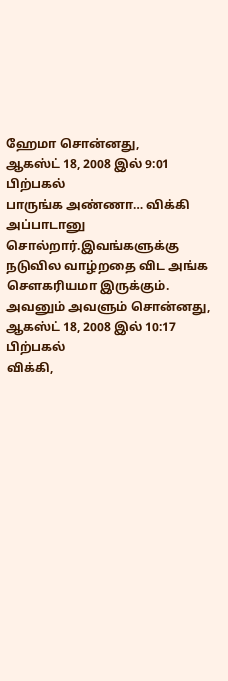ஹேமா சொன்னது,
ஆகஸ்ட் 18, 2008 இல் 9:01 பிற்பகல்
பாருங்க அண்ணா… விக்கி அப்பாடானு சொல்றார்.இவங்களுக்கு நடுவில வாழ்றதை விட அங்க சௌகரியமா இருக்கும்.
அவனும் அவளும் சொன்னது,
ஆகஸ்ட் 18, 2008 இல் 10:17 பிற்பகல்
விக்கி,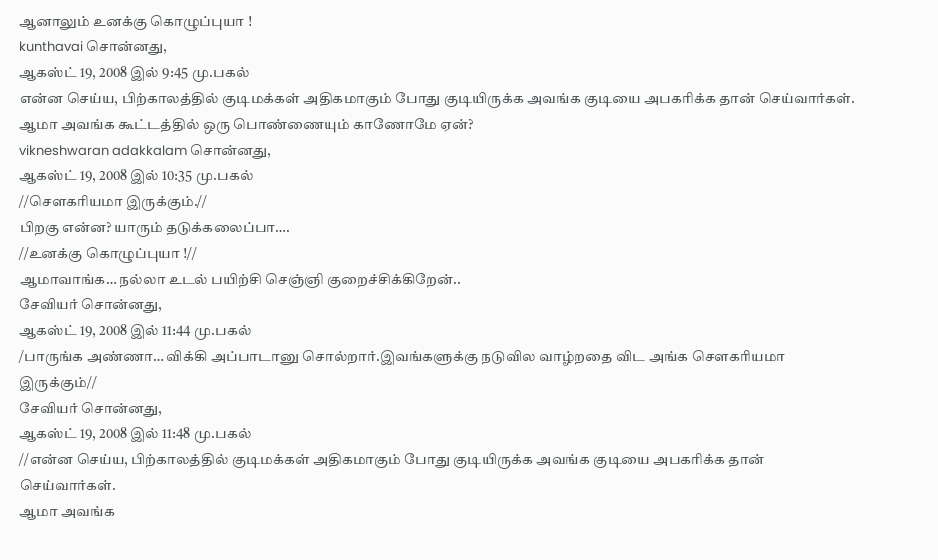ஆனாலும் உனக்கு கொழுப்புயா !
kunthavai சொன்னது,
ஆகஸ்ட் 19, 2008 இல் 9:45 மு.பகல்
என்ன செய்ய, பிற்காலத்தில் குடிமக்கள் அதிகமாகும் போது குடியிருக்க அவங்க குடியை அபகரிக்க தான் செய்வார்கள்.
ஆமா அவங்க கூட்டத்தில் ஒரு பொண்ணையும் காணோமே ஏன்?
vikneshwaran adakkalam சொன்னது,
ஆகஸ்ட் 19, 2008 இல் 10:35 மு.பகல்
//சௌகரியமா இருக்கும்.//
பிறகு என்ன? யாரும் தடுக்கலைப்பா….
//உனக்கு கொழுப்புயா !//
ஆமாவாங்க… நல்லா உடல் பயிற்சி செஞ்ஞி குறைச்சிக்கிறேன்..
சேவியர் சொன்னது,
ஆகஸ்ட் 19, 2008 இல் 11:44 மு.பகல்
/பாருங்க அண்ணா… விக்கி அப்பாடானு சொல்றார்.இவங்களுக்கு நடுவில வாழ்றதை விட அங்க சௌகரியமா இருக்கும்//
சேவியர் சொன்னது,
ஆகஸ்ட் 19, 2008 இல் 11:48 மு.பகல்
//என்ன செய்ய, பிற்காலத்தில் குடிமக்கள் அதிகமாகும் போது குடியிருக்க அவங்க குடியை அபகரிக்க தான் செய்வார்கள்.
ஆமா அவங்க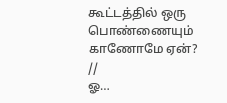கூட்டத்தில் ஒரு பொண்ணையும் காணோமே ஏன்?
//
ஓ…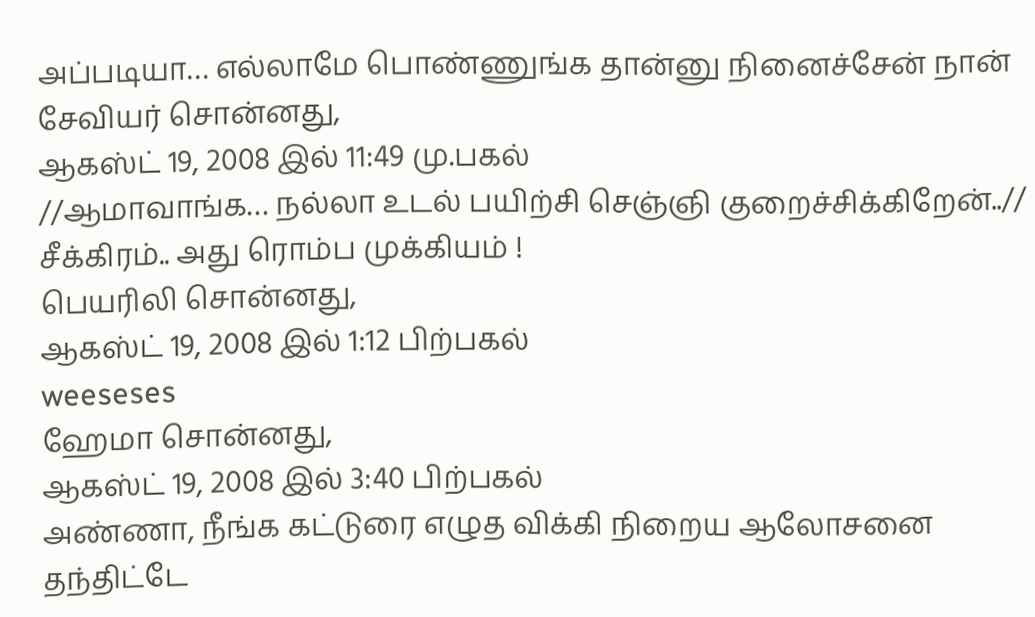அப்படியா… எல்லாமே பொண்ணுங்க தான்னு நினைச்சேன் நான்
சேவியர் சொன்னது,
ஆகஸ்ட் 19, 2008 இல் 11:49 மு.பகல்
//ஆமாவாங்க… நல்லா உடல் பயிற்சி செஞ்ஞி குறைச்சிக்கிறேன்..//
சீக்கிரம்.. அது ரொம்ப முக்கியம் !
பெயரிலி சொன்னது,
ஆகஸ்ட் 19, 2008 இல் 1:12 பிற்பகல்
weeseses
ஹேமா சொன்னது,
ஆகஸ்ட் 19, 2008 இல் 3:40 பிற்பகல்
அண்ணா, நீங்க கட்டுரை எழுத விக்கி நிறைய ஆலோசனை தந்திட்டே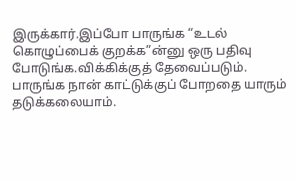இருக்கார்.இப்போ பாருங்க “உடல் கொழுப்பைக் குறக்க”ன்னு ஒரு பதிவு போடுங்க.விக்கிக்குத் தேவைப்படும்.
பாருங்க நான் காட்டுக்குப் போறதை யாரும் தடுக்கலையாம்.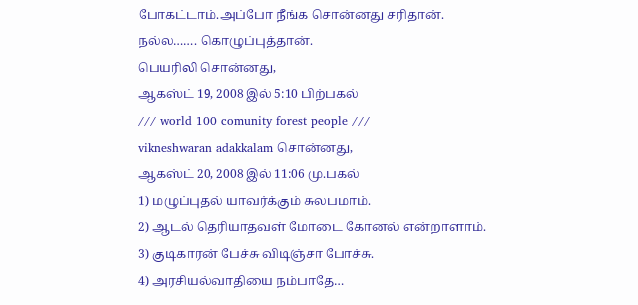போகட்டாம்.அப்போ நீங்க சொன்னது சரிதான்.
நல்ல……. கொழுப்புத்தான்.
பெயரிலி சொன்னது,
ஆகஸ்ட் 19, 2008 இல் 5:10 பிற்பகல்
/// world 100 comunity forest people ///
vikneshwaran adakkalam சொன்னது,
ஆகஸ்ட் 20, 2008 இல் 11:06 மு.பகல்
1) மழுப்புதல் யாவர்க்கும் சுலபமாம்.
2) ஆடல் தெரியாதவள் மோடை கோனல் என்றாளாம்.
3) குடிகாரன் பேச்சு விடிஞ்சா போச்சு.
4) அரசியல்வாதியை நம்பாதே…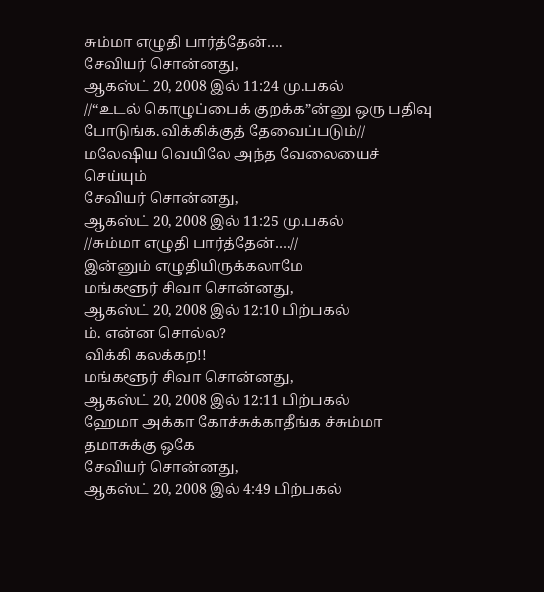சும்மா எழுதி பார்த்தேன்….
சேவியர் சொன்னது,
ஆகஸ்ட் 20, 2008 இல் 11:24 மு.பகல்
//“உடல் கொழுப்பைக் குறக்க”ன்னு ஒரு பதிவு போடுங்க.விக்கிக்குத் தேவைப்படும்//
மலேஷிய வெயிலே அந்த வேலையைச் செய்யும்
சேவியர் சொன்னது,
ஆகஸ்ட் 20, 2008 இல் 11:25 மு.பகல்
//சும்மா எழுதி பார்த்தேன்….//
இன்னும் எழுதியிருக்கலாமே
மங்களூர் சிவா சொன்னது,
ஆகஸ்ட் 20, 2008 இல் 12:10 பிற்பகல்
ம். என்ன சொல்ல?
விக்கி கலக்கற!!
மங்களூர் சிவா சொன்னது,
ஆகஸ்ட் 20, 2008 இல் 12:11 பிற்பகல்
ஹேமா அக்கா கோச்சுக்காதீங்க ச்சும்மா தமாசுக்கு ஒகே
சேவியர் சொன்னது,
ஆகஸ்ட் 20, 2008 இல் 4:49 பிற்பகல்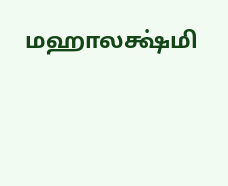மஹாலக்ஷ்மி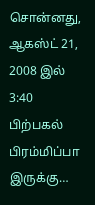சொன்னது,
ஆகஸ்ட் 21, 2008 இல் 3:40 பிற்பகல்
பிரம்மிப்பா இருக்கு…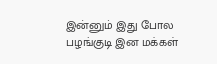இன்னும் இது போல பழங்குடி இன மக்கள்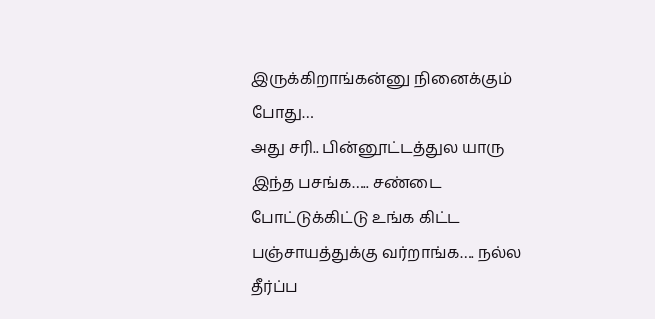இருக்கிறாங்கன்னு நினைக்கும் போது…
அது சரி.. பின்னூட்டத்துல யாரு இந்த பசங்க….. சண்டை போட்டுக்கிட்டு உங்க கிட்ட பஞ்சாயத்துக்கு வர்றாங்க…. நல்ல தீர்ப்ப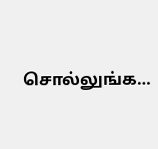சொல்லுங்க…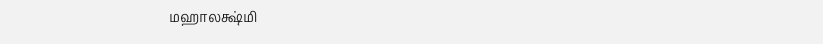மஹாலக்ஷ்மி